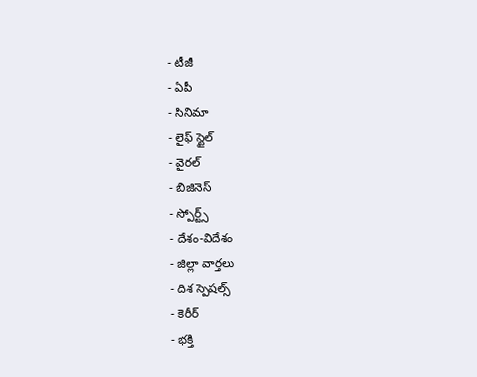- టీజీ
- ఏపీ
- సినిమా
- లైఫ్ స్టైల్
- వైరల్
- బిజినెస్
- స్పోర్ట్స్
- దేశం-విదేశం
- జిల్లా వార్తలు
- దిశ స్పెషల్స్
- కెరీర్
- భక్తి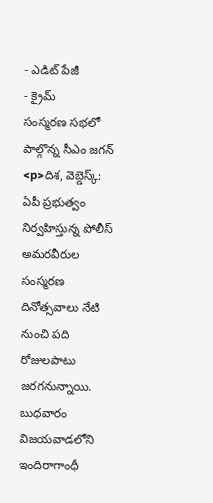- ఎడిట్ పేజీ
- క్రైమ్
సంస్మరణ సభలో పాల్గొన్న సీఎం జగన్
<p>దిశ, వెబ్డెస్క్: ఏపీ ప్రభుత్వం నిర్వహిస్తున్న పోలీస్ అమరవీరుల సంస్మరణ దినోత్సవాలు నేటి నుంచి పది రోజులపాటు జరగనున్నాయి. బుధవారం విజయవాడలోని ఇందిరాగాంధీ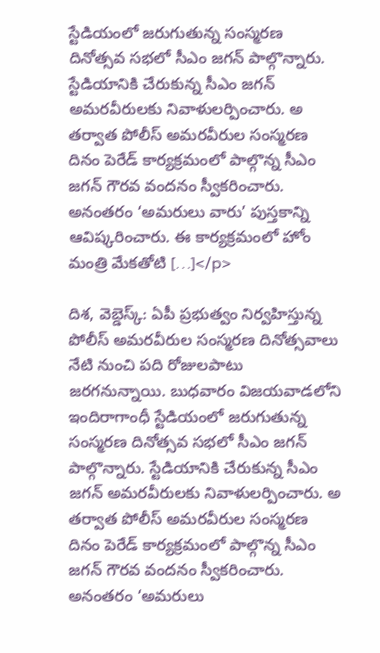స్టేడియంలో జరుగుతున్న సంస్మరణ దినోత్సవ సభలో సీఎం జగన్ పాల్గొన్నారు. స్టేడియానికి చేరుకున్న సీఎం జగన్ అమరవీరులకు నివాళులర్పించారు. అ తర్వాత పోలీస్ అమరవీరుల సంస్మరణ దినం పెరేడ్ కార్యక్రమంలో పాల్గొన్న సీఎం జగన్ గౌరవ వందనం స్వీకరించారు. అనంతరం ‘అమరులు వారు’ పుస్తకాన్ని ఆవిష్కరించారు. ఈ కార్యక్రమంలో హోం మంత్రి మేకతోటి […]</p>

దిశ, వెబ్డెస్క్: ఏపీ ప్రభుత్వం నిర్వహిస్తున్న పోలీస్ అమరవీరుల సంస్మరణ దినోత్సవాలు నేటి నుంచి పది రోజులపాటు జరగనున్నాయి. బుధవారం విజయవాడలోని ఇందిరాగాంధీ స్టేడియంలో జరుగుతున్న సంస్మరణ దినోత్సవ సభలో సీఎం జగన్ పాల్గొన్నారు. స్టేడియానికి చేరుకున్న సీఎం జగన్ అమరవీరులకు నివాళులర్పించారు. అ తర్వాత పోలీస్ అమరవీరుల సంస్మరణ దినం పెరేడ్ కార్యక్రమంలో పాల్గొన్న సీఎం జగన్ గౌరవ వందనం స్వీకరించారు. అనంతరం ‘అమరులు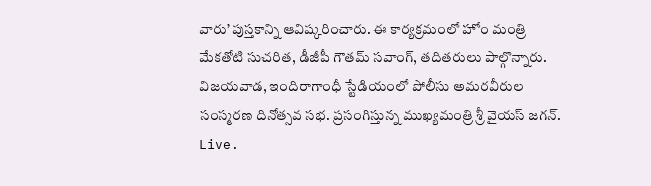వారు’ పుస్తకాన్ని ఆవిష్కరించారు. ఈ కార్యక్రమంలో హోం మంత్రి మేకతోటి సుచరిత, డీజీపీ గౌతమ్ సవాంగ్, తదితరులు పాల్గొన్నారు.
విజయవాడ, ఇందిరాగాంధీ స్టేడియంలో పోలీసు అమరవీరుల సంస్మరణ దినోత్సవ సభ. ప్రసంగిస్తున్న ముఖ్యమంత్రి శ్రీ వైయస్ జగన్.
Live.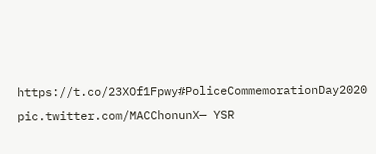https://t.co/23XOf1Fpwy#PoliceCommemorationDay2020 pic.twitter.com/MACChonunX— YSR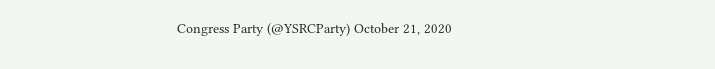Congress Party (@YSRCParty) October 21, 2020